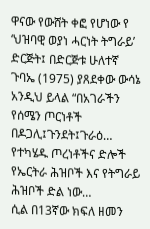ዋናው የውሸት ቀፎ የሆነው የ ‘ህዝባዊ ወያነ ሓርነት ትግራይ’ ድርጅት፤ በድርጅቱ ሁለተኛ ጉባኤ (1975) ያጸደቀው ውሳኔ አንዲህ ይላል “በአገራችን የሰሜን ጦርነቶች በዶጋሊ፤ጉንደት፤ጉራዕ… የተካሄዱ ጦረነቶችና ድሎች የኤርትራ ሕዝቦች እና የትግራይ ሕዝቦች ድል ነው…
ሲል በ13ኛው ክፍለ ዘመን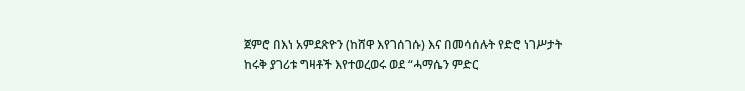ጀምሮ በእነ አምደጽዮን (ከሸዋ እየገሰገሱ) እና በመሳሰሉት የድሮ ነገሥታት ከሩቅ ያገሪቱ ግዛቶች እየተወረወሩ ወደ “ሓማሴን ምድር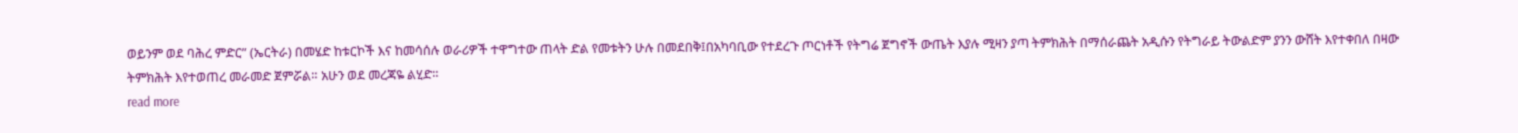ወይንም ወደ ባሕረ ምድር” (ኤርትራ) በመሄድ ከቱርኮች እና ከመሳሰሉ ወራሪዎች ተዋግተው ጠላት ድል የመቱትን ሁሉ በመደበቅ፤በአካባቢው የተደረጉ ጦርነቶች የትግሬ ጀግኖች ውጤት እያሉ ሚዛን ያጣ ትምክሕት በማሰራጨት አዲሱን የትግራይ ትውልድም ያንን ውሸት እየተቀበለ በዛው ትምክሕት እየተወጠረ መራመድ ጀምሯል። አሁን ወደ መረጃዬ ልሂድ።
read more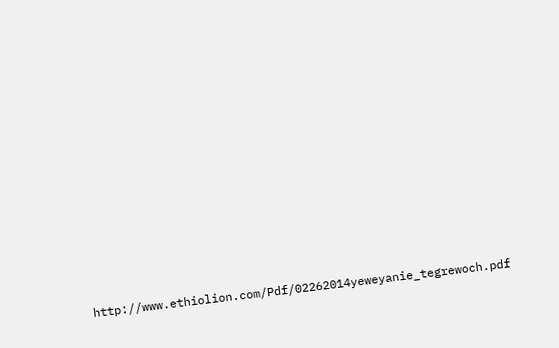http://www.ethiolion.com/Pdf/02262014yeweyanie_tegrewoch.pdf